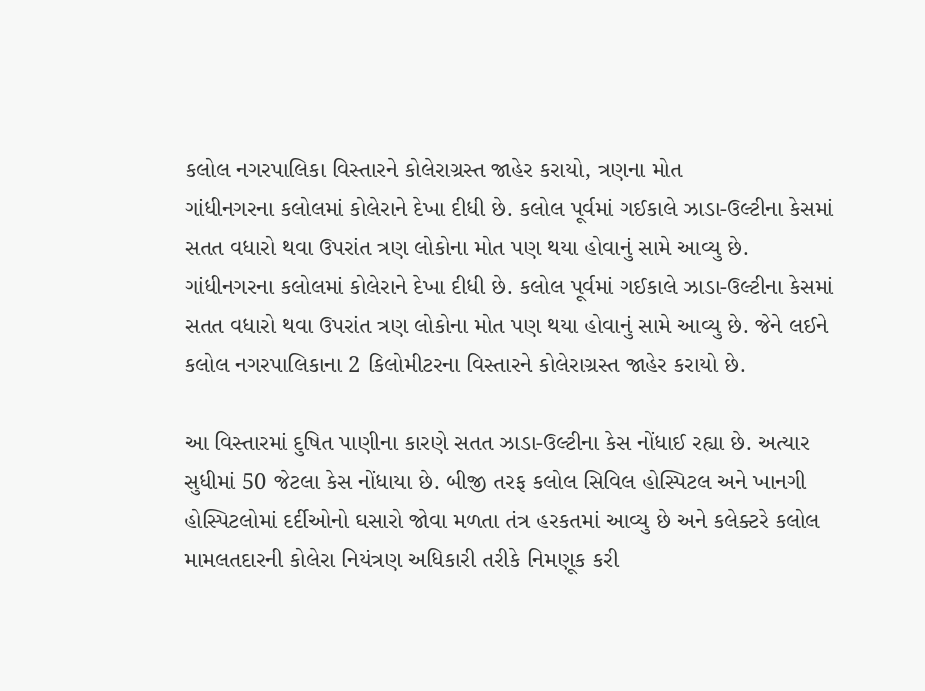કલોલ નગરપાલિકા વિસ્તારને કોલેરાગ્રસ્ત જાહેર કરાયો, ત્રણના મોત
ગાંધીનગરના કલોલમાં કોલેરાને દેખા દીધી છે. કલોલ પૂર્વમાં ગઈકાલે ઝાડા-ઉલ્ટીના કેસમાં સતત વધારો થવા ઉપરાંત ત્રણ લોકોના મોત પણ થયા હોવાનું સામે આવ્યુ છે.
ગાંધીનગરના કલોલમાં કોલેરાને દેખા દીધી છે. કલોલ પૂર્વમાં ગઈકાલે ઝાડા-ઉલ્ટીના કેસમાં સતત વધારો થવા ઉપરાંત ત્રણ લોકોના મોત પણ થયા હોવાનું સામે આવ્યુ છે. જેને લઈને કલોલ નગરપાલિકાના 2 કિલોમીટરના વિસ્તારને કોલેરાગ્રસ્ત જાહેર કરાયો છે.

આ વિસ્તારમાં દુષિત પાણીના કારણે સતત ઝાડા-ઉલ્ટીના કેસ નોંધાઈ રહ્યા છે. અત્યાર સુધીમાં 50 જેટલા કેસ નોંધાયા છે. બીજી તરફ કલોલ સિવિલ હોસ્પિટલ અને ખાનગી હોસ્પિટલોમાં દર્દીઓનો ઘસારો જોવા મળતા તંત્ર હરકતમાં આવ્યુ છે અને કલેક્ટરે કલોલ મામલતદારની કોલેરા નિયંત્રણ અધિકારી તરીકે નિમણૂક કરી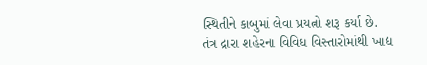સ્થિતીને કાબુમાં લેવા પ્રયત્નો શરૂ કર્યા છે.
તંત્ર દ્રારા શહેરના વિવિધ વિસ્તારોમાંથી ખાદ્ય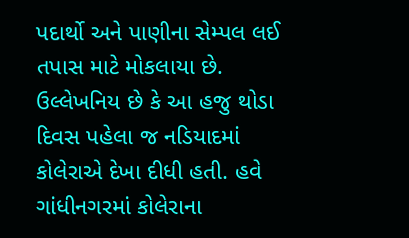પદાર્થો અને પાણીના સેમ્પલ લઈ તપાસ માટે મોકલાયા છે. ઉલ્લેખનિય છે કે આ હજુ થોડા દિવસ પહેલા જ નડિયાદમાં કોલેરાએ દેખા દીધી હતી. હવે ગાંધીનગરમાં કોલેરાના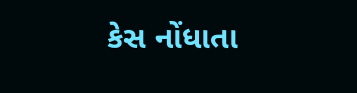કેસ નોંધાતા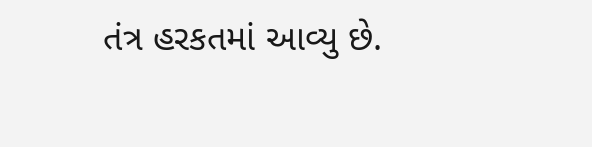તંત્ર હરકતમાં આવ્યુ છે.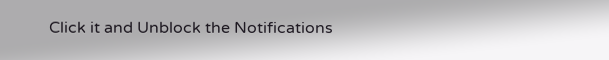Click it and Unblock the Notifications